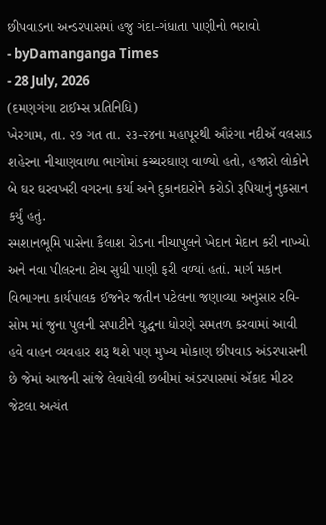છીપવાડના અન્ડરપાસમાં હજુ ગંદા-ગંધાતા પાણીનો ભરાવો
- byDamanganga Times
- 28 July, 2026
(દમણગંગા ટાઈમ્સ પ્રતિનિધિ)
ખેરગામ, તા. ૨૭ ગત તા. ૨૩-૨૪ના મહાપૂરથી ઔરંગા નદીઍ વલસાડ શહેરના નીચાણવાળા ભાગોમાં કચ્ચરઘાણ વાળ્યો હતો, હજારો લોકોને બે ઘર ઘરવખરી વગરના કર્યા અને દુકાનદારોને કરોડો રૂપિયાનું નુકસાન કર્યું હતું.
સ્મશાનભૂમિ પાસેના કૈલાશ રોડના નીચાપુલને ખેદાન મેદાન કરી નાખ્યો અને નવા પીલરના ટોચ સુધી પાણી ફરી વળ્યાં હતાં. માર્ગ મકાન વિભાગના કાર્યપાલક ઈજનેર જતીન પટેલના જણાવ્યા અનુસાર રવિ-સોમ માં જુના પુલની સપાટીને યુદ્ધના ધોરણે સમતળ કરવામાં આવી હવે વાહન વ્યવહાર શરૂ થશે પણ મુખ્ય મોકાણ છીપવાડ અંડરપાસની છે જેમાં આજની સાંજે લેવાયેલી છબીમાં અંડરપાસમાં ઍકાદ મીટર જેટલા અત્યંત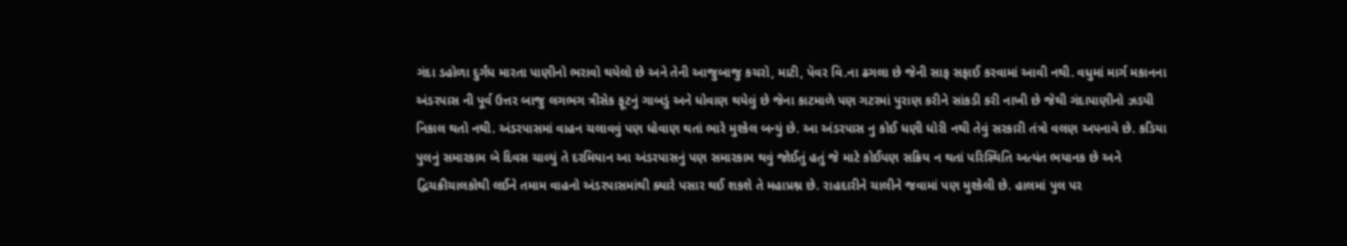ગંદા ડહોળા દુર્ગંધ મારતા પાણીનો ભરાવો થયેલો છે અને તેની આજુબાજુ કચરો, માટી, પૅવર વિ.ના ઢગલા છે જેની સાફ સફાઈ કરવામાં આવી નથી. વધુમાં માર્ગ મકાનના અંડરપાસ ની પૂર્વ ઉત્તર બાજુ લગભગ ત્રીસેક ફૂટનું ગાબડું અને ધોવાણ થયેલું છે જેના કાટમાળે પણ ગટરમાં પુરાણ કરીને સાંકડી કરી નાખી છે જેથી ગંદાપાણીનો ઝડપી નિકાલ થતો નથી. અંડરપાસમાં વાહન ચલાવવું પણ ધોવાણ થતાં ભારે મુશ્કેલ બન્યું છે. આ અંડરપાસ નુ કોઈ ધણી ધોરી નથી તેવું સરકારી તંત્રો વલણ અપનાવે છે. કડિયા પુલનું સમારકામ બે દિવસ ચાલ્યું તે દરમિયાન આ અંડરપાસનું પણ સમારકામ થવું જોઈતું હતું જે માટે કોઈપણ સક્રિય ન થતાં પરિસ્થિતિ અત્યંત ભયાનક છે અને દ્વિચક્રીચાલકોથી લઈને તમામ વાહનો અંડરપાસમાંથી ક્યારે પસાર થઈ શકશે તે મહાપ્રશ્ન છે. રાહદારીને ચાલીને જવામાં પણ મુશ્કેલી છે. હાલમાં પુલ પર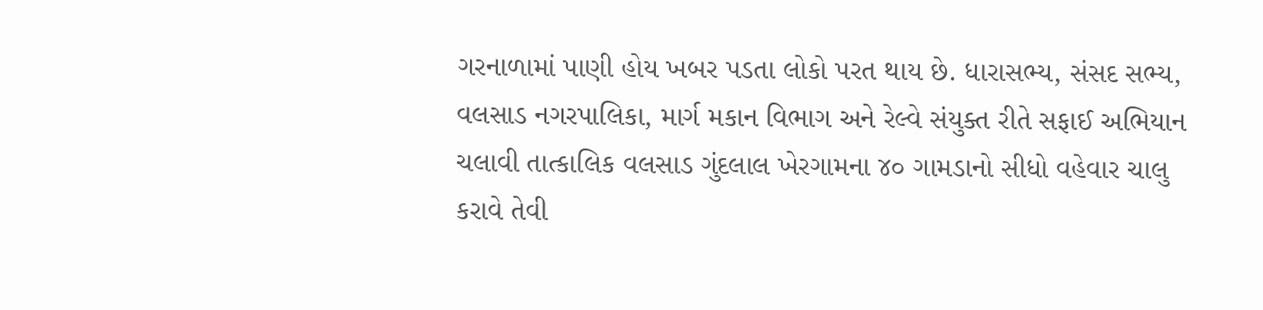ગરનાળામાં પાણી હોય ખબર પડતા લોકો પરત થાય છે. ધારાસભ્ય, સંસદ સભ્ય, વલસાડ નગરપાલિકા, માર્ગ મકાન વિભાગ અને રેલ્વે સંયુક્ત રીતે સફાઈ અભિયાન ચલાવી તાત્કાલિક વલસાડ ગુંદલાલ ખેરગામના ૪૦ ગામડાનો સીધો વહેવાર ચાલુ કરાવે તેવી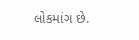લોકમાંગ છે.